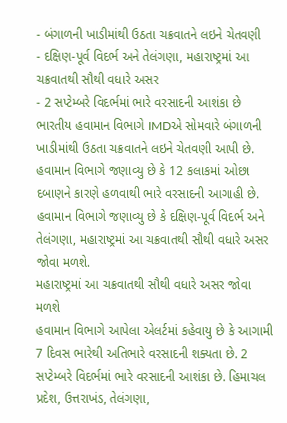- બંગાળની ખાડીમાંથી ઉઠતા ચક્રવાતને લઇને ચેતવણી
- દક્ષિણ-પૂર્વ વિદર્ભ અને તેલંગણા, મહારાષ્ટ્રમાં આ ચક્રવાતથી સૌથી વધારે અસર
- 2 સપ્ટેમ્બરે વિદર્ભમાં ભારે વરસાદની આશંકા છે
ભારતીય હવામાન વિભાગે IMDએ સોમવારે બંગાળની ખાડીમાંથી ઉઠતા ચક્રવાતને લઇને ચેતવણી આપી છે. હવામાન વિભાગે જણાવ્યુ છે કે 12 કલાકમાં ઓછા દબાણને કારણે હળવાથી ભારે વરસાદની આગાહી છે. હવામાન વિભાગે જણાવ્યુ છે કે દક્ષિણ-પૂર્વ વિદર્ભ અને તેલંગણા, મહારાષ્ટ્રમાં આ ચક્રવાતથી સૌથી વધારે અસર જોવા મળશે.
મહારાષ્ટ્રમાં આ ચક્રવાતથી સૌથી વધારે અસર જોવા મળશે
હવામાન વિભાગે આપેલા એલર્ટમાં કહેવાયુ છે કે આગામી 7 દિવસ ભારેથી અતિભારે વરસાદની શક્યતા છે. 2 સપ્ટેમ્બરે વિદર્ભમાં ભારે વરસાદની આશંકા છે. હિમાચલ પ્રદેશ, ઉત્તરાખંડ, તેલંગણા,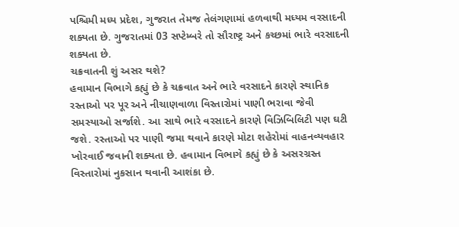પશ્ચિમી મધ્ય પ્રદેશ, ગુજરાત તેમજ તેલંગણામાં હળવાથી મધ્યમ વરસાદની શક્યતા છે. ગુજરાતમાં 03 સપ્ટેમ્બરે તો સૌરાષ્ટ્ર અને કચ્છમાં ભારે વરસાદની શક્યતા છે.
ચક્રવાતની શું અસર થશે?
હવામાન વિભાગે કહ્યું છે કે ચક્રવાત અને ભારે વરસાદને કારણે સ્થાનિક રસ્તાઓ પર પૂર અને નીચાણવાળા વિસ્તારોમાં પાણી ભરાવા જેવી સમસ્યાઓ સર્જાશે. આ સાથે ભારે વરસાદને કારણે વિઝિબિલિટી પણ ઘટી જશે. રસ્તાઓ પર પાણી જમા થવાને કારણે મોટા શહેરોમાં વાહનવ્યવહાર ખોરવાઈ જવાની શક્યતા છે. હવામાન વિભાગે કહ્યું છે કે અસરગ્રસ્ત વિસ્તારોમાં નુકસાન થવાની આશંકા છે.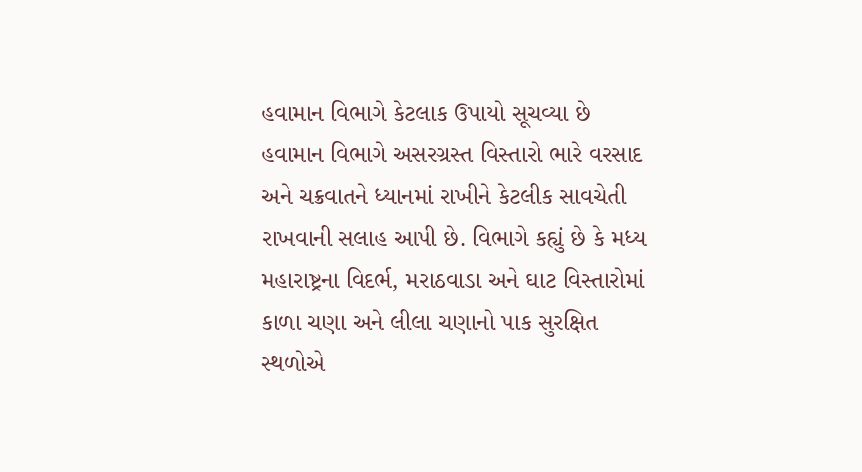હવામાન વિભાગે કેટલાક ઉપાયો સૂચવ્યા છે
હવામાન વિભાગે અસરગ્રસ્ત વિસ્તારો ભારે વરસાદ અને ચક્રવાતને ધ્યાનમાં રાખીને કેટલીક સાવચેતી રાખવાની સલાહ આપી છે. વિભાગે કહ્યું છે કે મધ્ય મહારાષ્ટ્રના વિદર્ભ, મરાઠવાડા અને ઘાટ વિસ્તારોમાં કાળા ચણા અને લીલા ચણાનો પાક સુરક્ષિત સ્થળોએ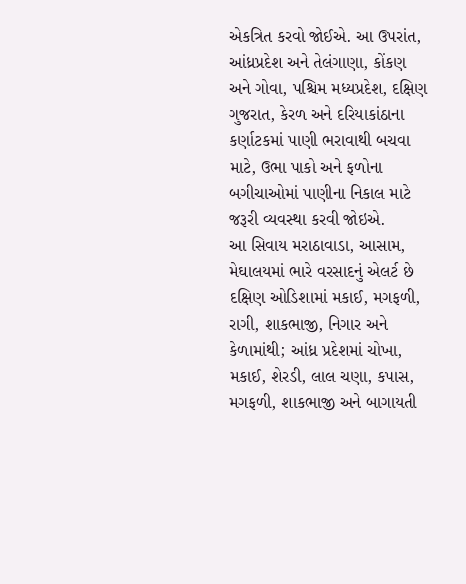એકત્રિત કરવો જોઈએ. આ ઉપરાંત, આંધ્રપ્રદેશ અને તેલંગાણા, કોંકણ અને ગોવા, પશ્ચિમ મધ્યપ્રદેશ, દક્ષિણ ગુજરાત, કેરળ અને દરિયાકાંઠાના કર્ણાટકમાં પાણી ભરાવાથી બચવા માટે, ઉભા પાકો અને ફળોના બગીચાઓમાં પાણીના નિકાલ માટે જરૂરી વ્યવસ્થા કરવી જોઇએ.
આ સિવાય મરાઠાવાડા, આસામ, મેઘાલયમાં ભારે વરસાદનું એલર્ટ છે
દક્ષિણ ઓડિશામાં મકાઈ, મગફળી, રાગી, શાકભાજી, નિગાર અને કેળામાંથી; આંધ્ર પ્રદેશમાં ચોખા, મકાઈ, શેરડી, લાલ ચણા, કપાસ, મગફળી, શાકભાજી અને બાગાયતી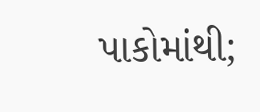પાકોમાંથી;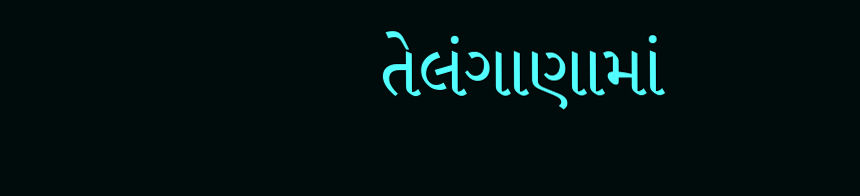તેલંગાણામાં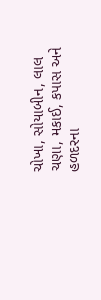ચોખા, સોયાબીન, લાલ ચણા, મકાઈ, કપાસ અને હળદરના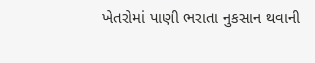ખેતરોમાં પાણી ભરાતા નુકસાન થવાની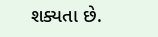શક્યતા છે.